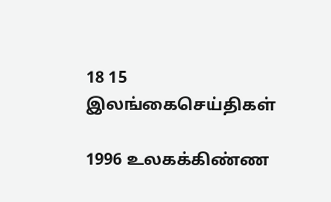18 15
இலங்கைசெய்திகள்

1996 உலகக்கிண்ண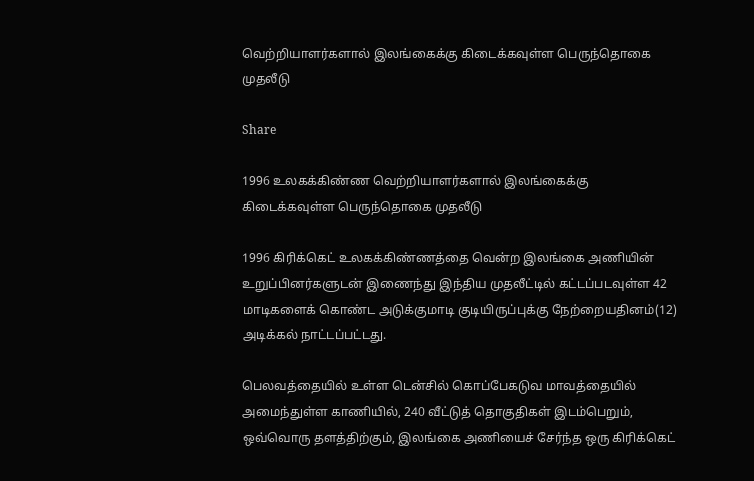வெற்றியாளர்களால் இலங்கைக்கு கிடைக்கவுள்ள பெருந்தொகை முதலீடு

Share

1996 உலகக்கிண்ண வெற்றியாளர்களால் இலங்கைக்கு கிடைக்கவுள்ள பெருந்தொகை முதலீடு

1996 கிரிக்கெட் உலகக்கிண்ணத்தை வென்ற இலங்கை அணியின் உறுப்பினர்களுடன் இணைந்து இந்திய முதலீட்டில் கட்டப்படவுள்ள 42 மாடிகளைக் கொண்ட அடுக்குமாடி குடியிருப்புக்கு நேற்றையதினம்(12) அடிக்கல் நாட்டப்பட்டது.

பெலவத்தையில் உள்ள டென்சில் கொப்பேகடுவ மாவத்தையில் அமைந்துள்ள காணியில், 240 வீட்டுத் தொகுதிகள் இடம்பெறும், ஒவ்வொரு தளத்திற்கும், இலங்கை அணியைச் சேர்ந்த ஒரு கிரிக்கெட்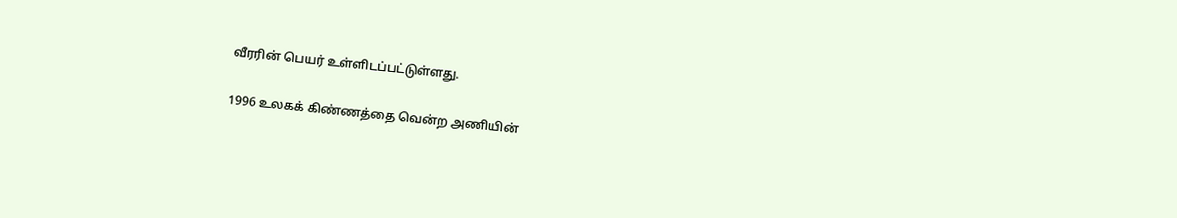வீரரின் பெயர் உள்ளிடப்பட்டுள்ளது.

1996 உலகக் கிண்ணத்தை வென்ற அணியின்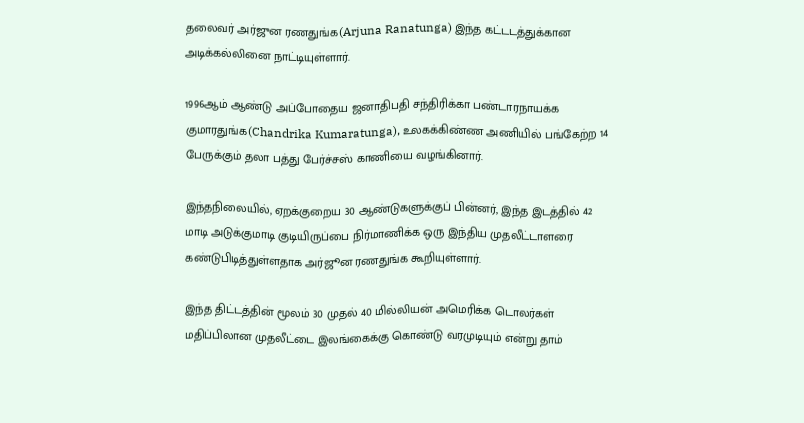தலைவர் அர்ஜுன ரணதுங்க(Arjuna Ranatunga) இந்த கட்டடத்துக்கான அடிக்கல்லினை நாட்டியுள்ளார்.

1996ஆம் ஆண்டு அப்போதைய ஜனாதிபதி சந்திரிக்கா பண்டாரநாயக்க குமாரதுங்க(Chandrika Kumaratunga), உலகக்கிண்ண அணியில் பங்கேற்ற 14 பேருக்கும் தலா பத்து பேர்ச்சஸ் காணியை வழங்கினார்.

இந்தநிலையில், ஏறக்குறைய 30 ஆண்டுகளுக்குப் பின்னர், இந்த இடத்தில் 42 மாடி அடுக்குமாடி குடியிருப்பை நிர்மாணிக்க ஒரு இந்திய முதலீட்டாளரை கண்டுபிடித்துள்ளதாக அர்ஜூன ரணதுங்க கூறியுள்ளார்.

இந்த திட்டத்தின் மூலம் 30 முதல் 40 மில்லியன் அமெரிக்க டொலர்கள் மதிப்பிலான முதலீட்டை இலங்கைக்கு கொண்டு வரமுடியும் என்று தாம்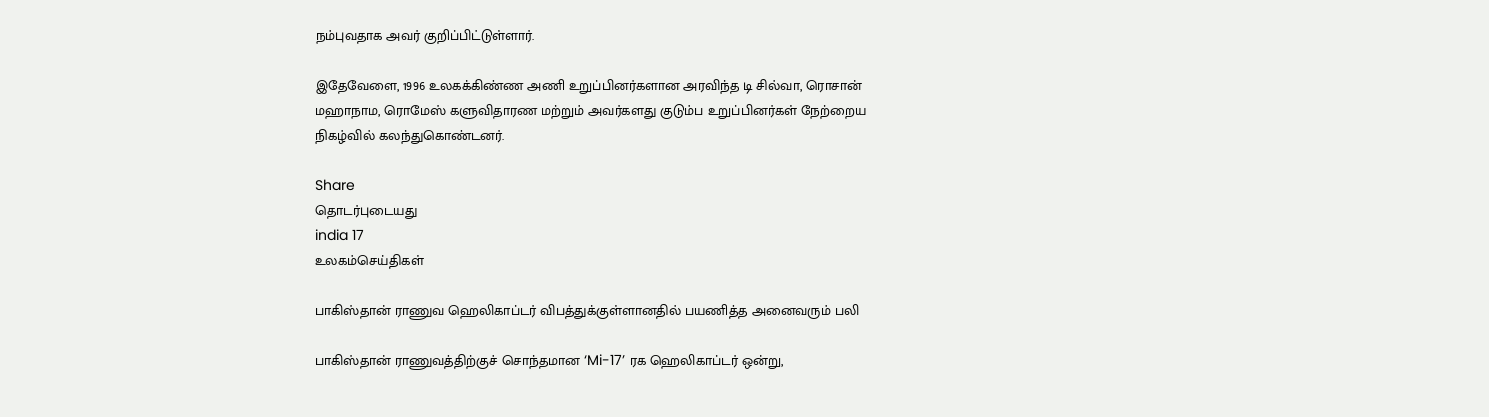நம்புவதாக அவர் குறிப்பிட்டுள்ளார்.

இதேவேளை, 1996 உலகக்கிண்ண அணி உறுப்பினர்களான அரவிந்த டி சில்வா, ரொசான் மஹாநாம, ரொமேஸ் களுவிதாரண மற்றும் அவர்களது குடும்ப உறுப்பினர்கள் நேற்றைய நிகழ்வில் கலந்துகொண்டனர்.

Share
தொடர்புடையது
india 17
உலகம்செய்திகள்

பாகிஸ்தான் ராணுவ ஹெலிகாப்டர் விபத்துக்குள்ளானதில் பயணித்த அனைவரும் பலி

பாகிஸ்தான் ராணுவத்திற்குச் சொந்தமான ‘Mi-17’ ரக ஹெலிகாப்டர் ஒன்று,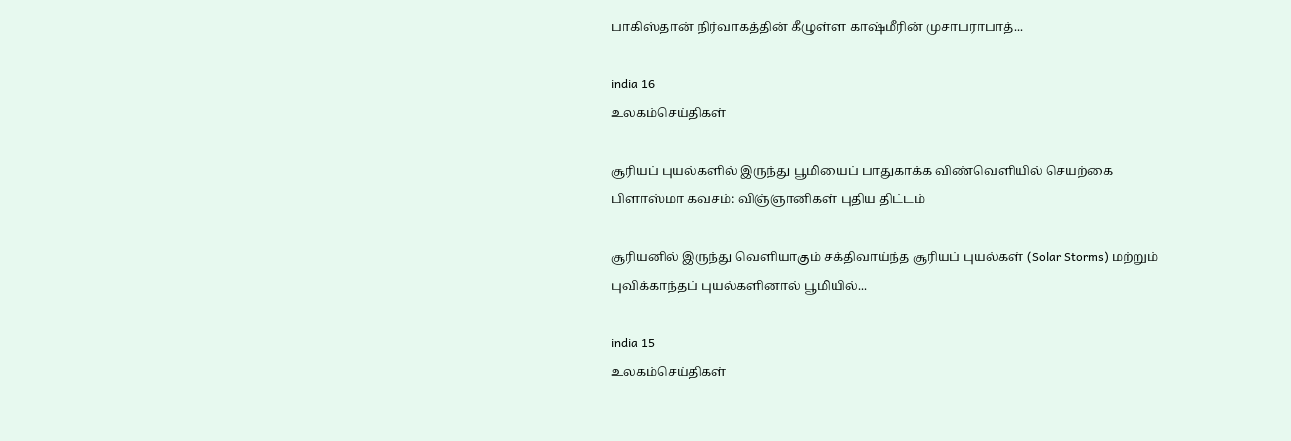பாகிஸ்தான் நிர்வாகத்தின் கீழுள்ள காஷ்மீரின் முசாபராபாத்...

india 16
உலகம்செய்திகள்

சூரியப் புயல்களில் இருந்து பூமியைப் பாதுகாக்க விண்வெளியில் செயற்கை பிளாஸ்மா கவசம்: விஞ்ஞானிகள் புதிய திட்டம்

சூரியனில் இருந்து வெளியாகும் சக்திவாய்ந்த சூரியப் புயல்கள் (Solar Storms) மற்றும் புவிக்காந்தப் புயல்களினால் பூமியில்...

india 15
உலகம்செய்திகள்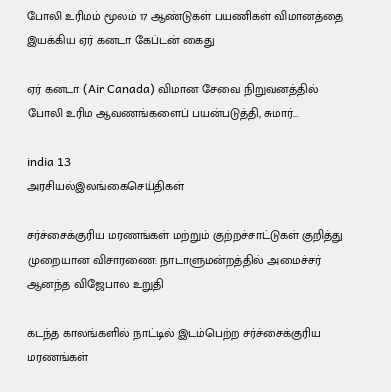போலி உரிமம் மூலம் 17 ஆண்டுகள் பயணிகள் விமானத்தை இயக்கிய ஏர் கனடா கேப்டன் கைது

ஏர் கனடா (Air Canada) விமான சேவை நிறுவனத்தில் போலி உரிம ஆவணங்களைப் பயன்படுத்தி, சுமார்...

india 13
அரசியல்இலங்கைசெய்திகள்

சர்ச்சைக்குரிய மரணங்கள் மற்றும் குற்றச்சாட்டுகள் குறித்து முறையான விசாரணை: நாடாளுமன்றத்தில் அமைச்சர் ஆனந்த விஜேபால உறுதி

கடந்த காலங்களில் நாட்டில் இடம்பெற்ற சர்ச்சைக்குரிய மரணங்கள்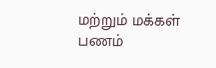மற்றும் மக்கள் பணம்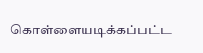கொள்ளையடிக்கப்பட்ட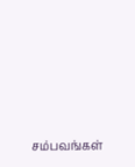சம்பவங்கள்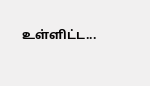உள்ளிட்ட...